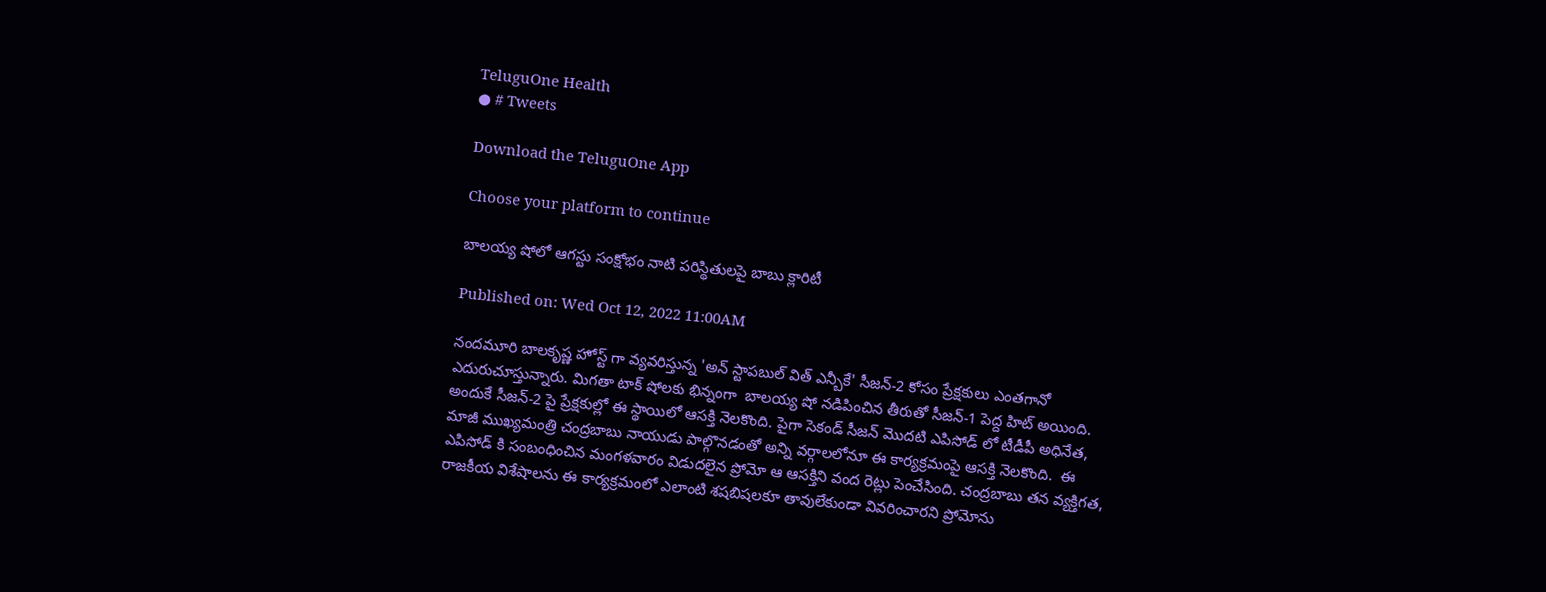TeluguOne Health
● # Tweets

Download the TeluguOne App

Choose your platform to continue

బాలయ్య షోలో ఆగస్టు సంక్షోభం నాటి పరిస్థితులపై బాబు క్లారిటీ

Published on: Wed Oct 12, 2022 11:00AM

నందమూరి బాలకృష్ణ హోస్ట్ గా వ్యవరిస్తున్న 'అన్ స్టాపబుల్ విత్ ఎన్బీకే' సీజన్-2 కోసం ప్రేక్షకులు ఎంతగానో ఎదురుచూస్తున్నారు. మిగతా టాక్ షోలకు భిన్నంగా  బాలయ్య షో నడిపించిన తీరుతో సీజన్-1 పెద్ద హిట్ అయింది. అందుకే సీజన్-2 పై ప్రేక్షకుల్లో ఈ స్థాయిలో ఆసక్తి నెలకొంది. పైగా సెకండ్ సీజన్ మొదటి ఎపిసోడ్ లో టీడీపీ అధినేత, మాజీ ముఖ్యమంత్రి చంద్రబాబు నాయుడు పాల్గొనడంతో అన్ని వర్గాలలోనూ ఈ కార్యక్రమంపై ఆసక్తి నెలకొంది.  ఈ ఎపిసోడ్ కి సంబంధించిన మంగళవారం విడుదలైన ప్రోమో ఆ ఆసక్తిని వంద రెట్లు పెంచేసింది. చంద్రబాబు తన వ్యక్తిగత, రాజకీయ విశేషాలను ఈ కార్యక్రమంలో ఎలాంటి శషబిషలకూ తావులేకుండా వివరించారని ప్రోమోను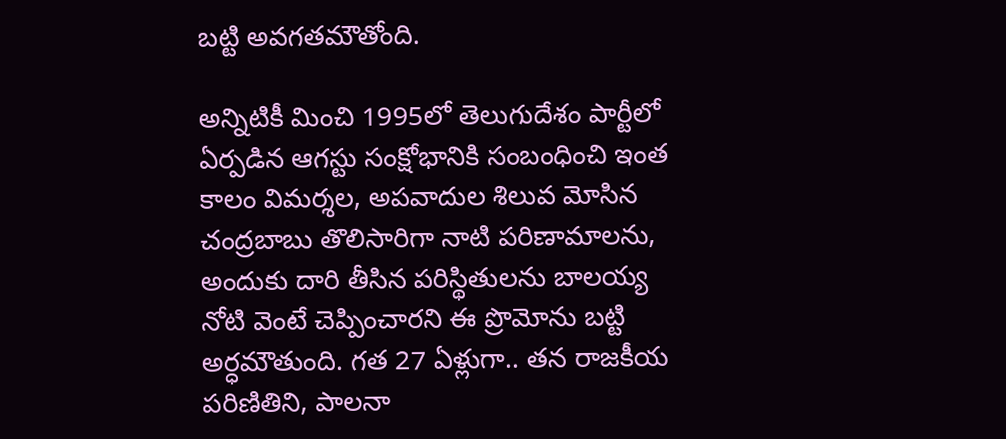బట్టి అవగతమౌతోంది.

అన్నిటికీ మించి 1995లో తెలుగుదేశం పార్టీలో ఏర్పడిన ఆగస్టు సంక్షోభానికి సంబంధించి ఇంత కాలం విమర్శల, అపవాదుల శిలువ మోసిన చంద్రబాబు తొలిసారిగా నాటి పరిణామాలను, అందుకు దారి తీసిన పరిస్థితులను బాలయ్య నోటి వెంటే చెప్పించారని ఈ ప్రొమోను బట్టి అర్ధమౌతుంది. గత 27 ఏళ్లుగా.. తన రాజకీయ పరిణితిని, పాలనా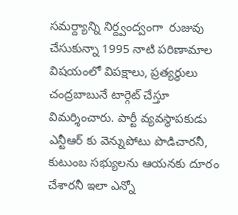సమర్ద్యాన్ని నిర్ద్వంద్వంగా  రుజువు చేసుకున్నా 1995 నాటి పరిణామాల విషయంలో విపక్షాలు, ప్రత్యర్థులు చంద్రబాబునే టార్గెట్ చేస్తూ విమర్శించారు. పార్టీ వ్యవస్థాపకుడు ఎన్టీఆర్ కు వెన్నుపోటు పొడిచారనీ, కుటుంబ సభ్యులను ఆయనకు దూరం చేశారనీ ఇలా ఎన్నో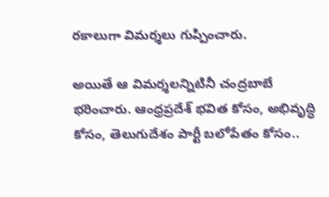రకాలుగా విమర్శలు గుప్పించారు.

అయితే ఆ విమర్శలన్నిటినీ చంద్రబాబే భరించారు. ఆంధ్రప్రదేశ్ భవిత కోసం, అభివృద్ధి కోసం, తెలుగుదేశం పార్టీ బలోపేతం కోసం..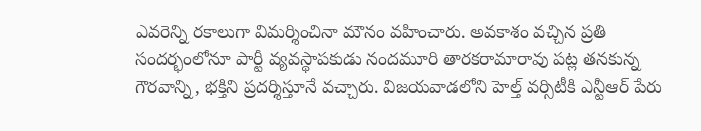ఎవరెన్ని రకాలుగా విమర్శించినా మౌనం వహించారు. అవకాశం వచ్చిన ప్రతి సందర్భంలోనూ పార్టీ వ్యవస్థాపకుడు నందమూరి తారకరామారావు పట్ల తనకున్న గౌరవాన్ని, భక్తిని ప్రదర్శిస్తూనే వచ్చారు. విజయవాడలోని హెల్త్ వర్సిటీకి ఎన్టీఆర్ పేరు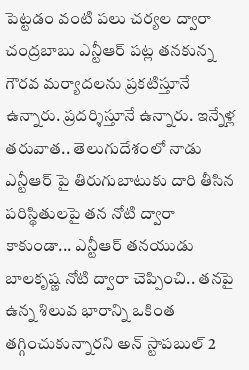పెట్టడం వంటి పలు చర్యల ద్వారా చంద్రబాబు ఎన్టీఆర్ పట్ల తనకున్న గౌరవ మర్యాదలను ప్రకటిస్తూనే ఉన్నారు. ప్రదర్శిస్తూనే ఉన్నారు. ఇన్నేళ్ల తరువాత.. తెలుగుదేశంలో నాడు ఎన్టీఆర్ పై తిరుగుబాటుకు దారి తీసిన పరిస్థితులపై తన నోటి ద్వారా కాకుండా... ఎన్టీఆర్ తనయుడు బాలకృష్ణ నోటి ద్వారా చెప్పించి.. తనపై ఉన్న శిలువ భారాన్ని ఒకింత తగ్గించుకున్నారని అన్ స్టాపబుల్ 2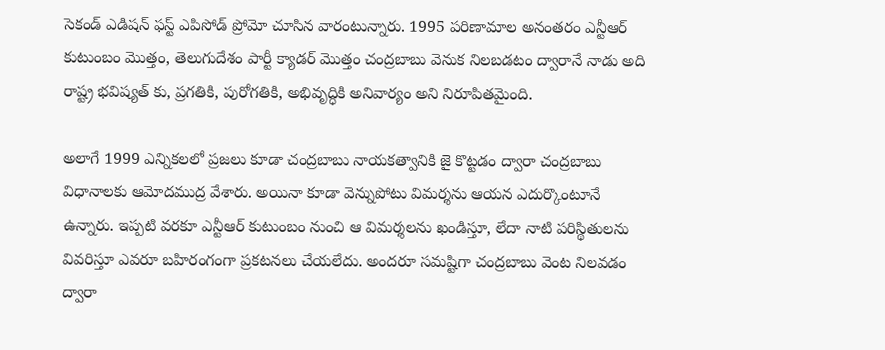సెకండ్ ఎడిషన్ ఫస్ట్ ఎపిసోడ్ ప్రోమో చూసిన వారంటున్నారు. 1995 పరిణామాల అనంతరం ఎన్టీఆర్ కుటుంబం మొత్తం, తెలుగుదేశం పార్టీ క్యాడర్ మొత్తం చంద్రబాబు వెనుక నిలబడటం ద్వారానే నాడు అది రాష్ట్ర భవిష్యత్ కు, ప్రగతికి, పురోగతికి, అభివృద్ధికి అనివార్యం అని నిరూపితమైంది.

అలాగే 1999 ఎన్నికలలో ప్రజలు కూడా చంద్రబాబు నాయకత్వానికి జై కొట్టడం ద్వారా చంద్రబాబు విధానాలకు ఆమోదముద్ర వేశారు. అయినా కూడా వెన్నుపోటు విమర్శను ఆయన ఎదుర్కొంటూనే ఉన్నారు. ఇప్పటి వరకూ ఎన్టీఆర్ కుటుంబం నుంచి ఆ విమర్శలను ఖండిస్తూ, లేదా నాటి పరిస్థితులను వివరిస్తూ ఎవరూ బహిరంగంగా ప్రకటనలు చేయలేదు. అందరూ సమష్టిగా చంద్రబాబు వెంట నిలవడం ద్వారా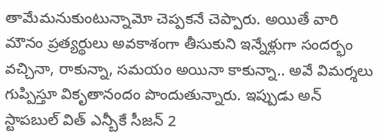తామేమనుకుంటున్నామో చెప్పకనే చెప్పారు. అయితే వారి మౌనం ప్రత్యర్థులు అవకాశంగా తీసుకుని ఇన్నేళ్లుగా సందర్భం వచ్చినా, రాకున్నా, సమయం అయినా కాకున్నా.. అవే విమర్శలు గుప్పిస్తూ వికృతానందం పొందుతున్నారు. ఇప్పుడు అన్ స్టాపబుల్ విత్ ఎన్బీకే సీజన్ 2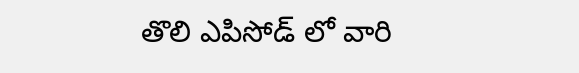తొలి ఎపిసోడ్ లో వారి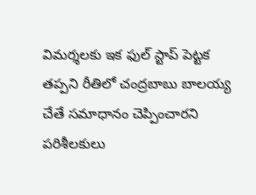విమర్శలకు ఇక ఫుల్ స్టాప్ పెట్టక తప్పని రీతిలో చంద్రబాబు బాలయ్య చేతే సమాధానం చెప్పించారని పరిశీలకులు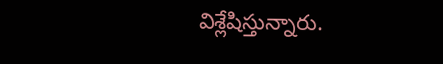విశ్లేషిస్తున్నారు.